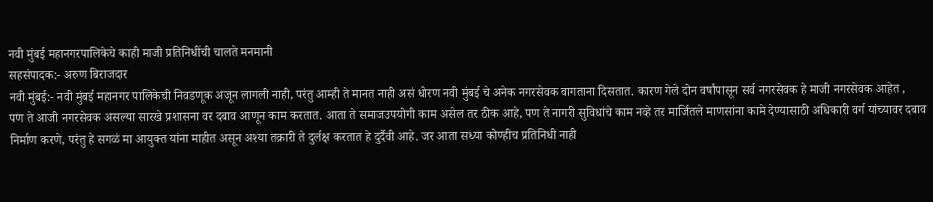नवी मुंबई महानगरपालिकेचे काही माजी प्रतिनिधींची चालते मनमानी
सहसंपादक:- अरुण बिराजदार
नवी मुंबई:- नवी मुंबई महानगर पालिकेची निवडणूक अजून लागली नाही, परंतु आम्ही ते मानत नाही असं धोरण नवी मुंबई चे अनेक नगरसेवक वागताना दिसतात. कारण गेले दोन वर्षांपासून सर्व नगरसेवक हे माजी नगरसेवक आहेत ,
पण ते आजी नगरसेवक असल्या सारखे प्रशासना वर दबाव आणून काम करतात. आता ते समाजउपयोगी काम असेल तर ठीक आहे, पण ते नागरी सुविधांचे काम नव्हे तर मार्जितले माणसांना कामे देण्यासाठी अधिकारी वर्ग यांच्यावर दबाव निर्माण करणे, परंतु हे सगळं मा आयुक्त यांना माहीत असून अश्या तक्रारी ते दुर्लक्ष करतात हे दुर्दैवी आहे. जर आता सध्या कोण्हीच प्रतिनिधी नाही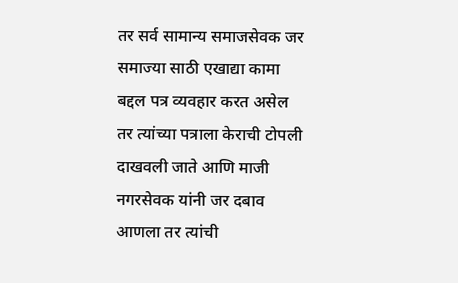तर सर्व सामान्य समाजसेवक जर समाज्या साठी एखाद्या कामा बद्दल पत्र व्यवहार करत असेल तर त्यांच्या पत्राला केराची टोपली दाखवली जाते आणि माजी नगरसेवक यांनी जर दबाव आणला तर त्यांची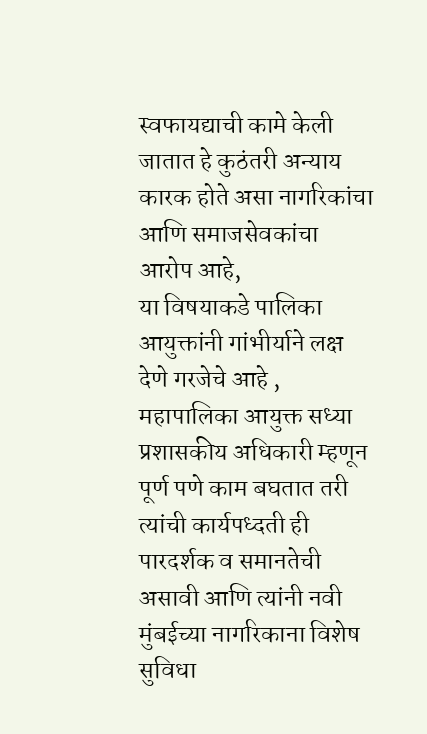स्वफायद्याची कामे केली जातात हे कुठंतरी अन्याय कारक होते असा नागरिकांचा आणि समाजसेवकांचा आरोप आहे,
या विषयाकडे पालिका आयुक्तांनी गांभीर्याने लक्ष देणे गरजेचे आहे ,
महापालिका आयुक्त सध्या प्रशासकीय अधिकारी म्हणून पूर्ण पणे काम बघतात तरी त्यांची कार्यपध्दती ही पारदर्शक व समानतेची असावी आणि त्यांनी नवी मुंबईच्या नागरिकाना विशेष सुविधा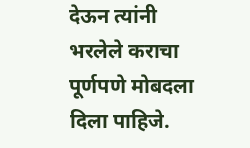देऊन त्यांनी भरलेले कराचा पूर्णपणे मोबदला दिला पाहिजे.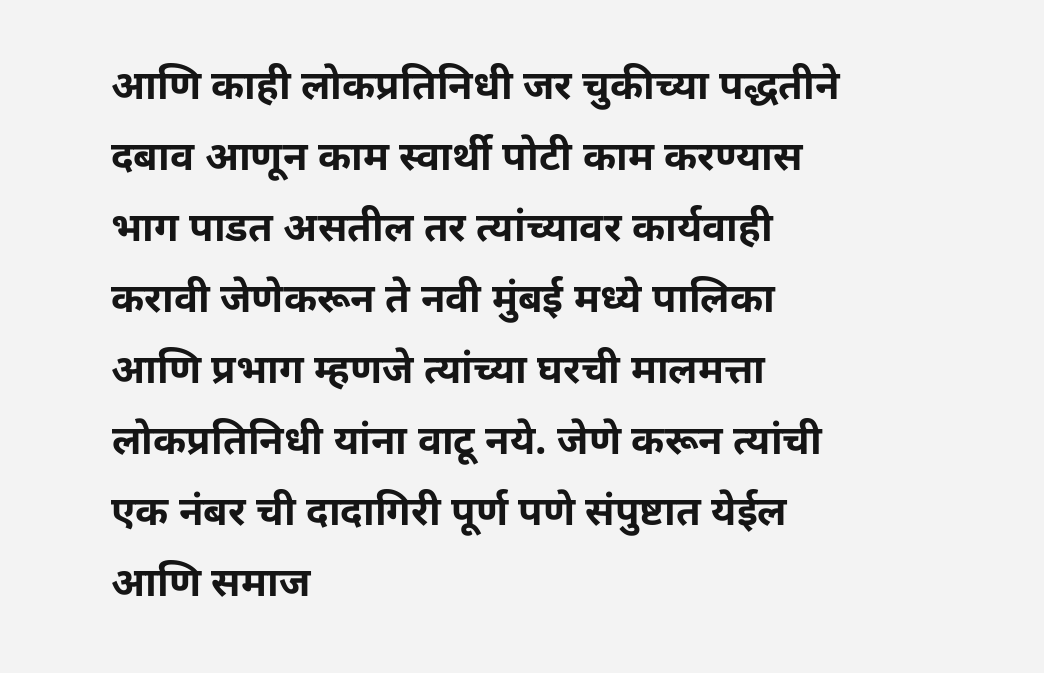आणि काही लोकप्रतिनिधी जर चुकीच्या पद्धतीने दबाव आणून काम स्वार्थी पोटी काम करण्यास भाग पाडत असतील तर त्यांच्यावर कार्यवाही करावी जेणेकरून ते नवी मुंबई मध्ये पालिका आणि प्रभाग म्हणजे त्यांच्या घरची मालमत्ता लोकप्रतिनिधी यांना वाटू नये. जेणे करून त्यांची एक नंबर ची दादागिरी पूर्ण पणे संपुष्टात येईल आणि समाज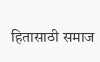हितासाठी समाज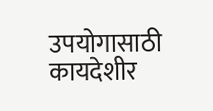उपयोगासाठी कायदेशीर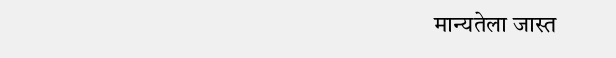मान्यतेला जास्त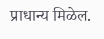प्राधान्य मिळेल.